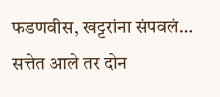फडणवीस, खट्टरांना संपवलं… सत्तेत आले तर दोन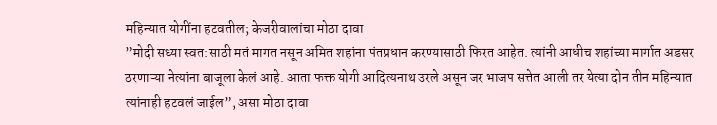महिन्यात योगींना हटवतील; केजरीवालांचा मोठा दावा
”मोदी सध्या स्वत:साठी मतं मागत नसून अमित शहांना पंतप्रधान करण्यासाठी फिरत आहेत. त्यांनी आधीच शहांच्या मार्गात अडसर ठरणाऱ्या नेत्यांना बाजूला केलं आहे. आता फक्त योगी आदित्यनाथ उरले असून जर भाजप सत्तेत आली तर येत्या दोन तीन महिन्यात त्यांनाही हटवलं जाईल”, असा मोठा दावा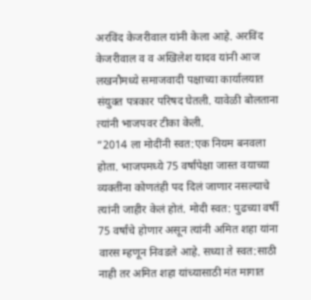अरविंद केजरीवाल यांनी केला आहे. अरविंद केजरीवाल व व अखिलेश यादव यांनी आज लखनौमध्ये समाजवादी पक्षाच्या कार्यालयात संयुक्त पत्रकार परिषद घेतली. यावेळी बोलताना त्यांनी भाजपवर टीका केली.
”2014 ला मोदींनी स्वत:एक नियम बनवला होता. भाजपमध्ये 75 वर्षांपेक्षा जास्त वयाच्या व्यक्तींना कोणतंही पद दिलं जाणार नसल्याचे त्यांनी जाहीर केलं होतं. मोदी स्वत: पुढच्या वर्षी 75 वर्षांचे होणार असून त्यांनी अमित शहा यांना वारस म्हणून निवडले आहे. सध्या ते स्वत:साठी नाही तर अमित शहा यांच्यासाठी मंत मागात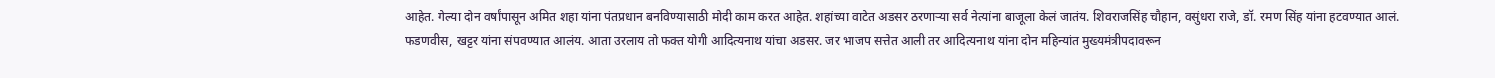आहेत. गेल्या दोन वर्षांपासून अमित शहा यांना पंतप्रधान बनविण्यासाठी मोदी काम करत आहेत. शहांच्या वाटेत अडसर ठरणाऱ्या सर्व नेत्यांना बाजूला केलं जातंय. शिवराजसिंह चौहान, वसुंधरा राजे, डॉ. रमण सिंह यांना हटवण्यात आलं. फडणवीस, खट्टर यांना संपवण्यात आलंय. आता उरलाय तो फक्त योगी आदित्यनाथ यांचा अडसर. जर भाजप सत्तेत आली तर आदित्यनाथ यांना दोन महिन्यांत मुख्यमंत्रीपदावरून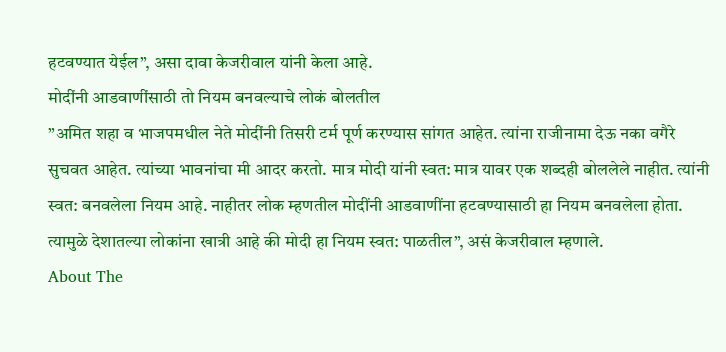हटवण्यात येईल”, असा दावा केजरीवाल यांनी केला आहे.
मोदींनी आडवाणींसाठी तो नियम बनवल्याचे लोकं बोलतील
”अमित शहा व भाजपमधील नेते मोदींनी तिसरी टर्म पूर्ण करण्यास सांगत आहेत. त्यांना राजीनामा देऊ नका वगैरे सुचवत आहेत. त्यांच्या भावनांचा मी आदर करतो. मात्र मोदी यांनी स्वत: मात्र यावर एक शब्दही बोललेले नाहीत. त्यांनी स्वत: बनवलेला नियम आहे. नाहीतर लोक म्हणतील मोदींनी आडवाणींना हटवण्यासाठी हा नियम बनवलेला होता. त्यामुळे देशातल्या लोकांना खात्री आहे की मोदी हा नियम स्वत: पाळतील”, असं केजरीवाल म्हणाले.
About The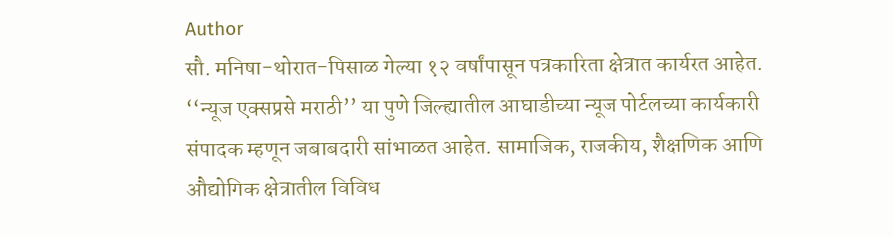Author
सौ. मनिषा-थोरात-पिसाळ गेल्या १२ वर्षांपासून पत्रकारिता क्षेत्रात कार्यरत आहेत. ‘‘न्यूज एक्सप्रसे मराठी’’ या पुणे जिल्ह्यातील आघाडीच्या न्यूज पोर्टलच्या कार्यकारी संपादक म्हणून जबाबदारी सांभाळत आहेत. सामाजिक, राजकीय, शैक्षणिक आणि औद्योगिक क्षेत्रातील विविध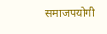समाजपयोगी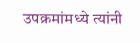उपक्रमांमध्ये त्यांनी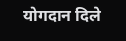योगदान दिले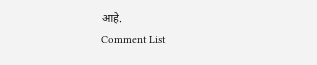आहे.
Comment List